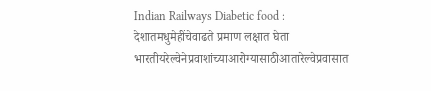Indian Railways Diabetic food : देशातमधुमेहींचेवाढते प्रमाण लक्षात घेता भारतीयरेल्वेनेप्रवाशांच्याआरोग्यासाठीआतारेल्वेप्रवासात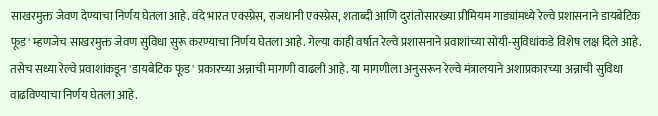साखरमुक्त जेवण देण्याचा निर्णय घेतला आहे. वंदे भारत एक्स्प्रेस, राजधानी एक्स्प्रेस, शताब्दी आणि दुरांतोसारख्या प्रीमियम गाड्यांमध्ये रेल्वे प्रशासनाने डायबेटिक फूड' म्हणजेच साखरमुक्त जेवण सुविधा सुरू करण्याचा निर्णय घेतला आहे. गेल्या काही वर्षात रेल्वे प्रशासनाने प्रवाशांच्या सोयी-सुविधांकडे विशेष लक्ष दिले आहे. तसेच सध्या रेल्वे प्रवाशांकडून 'डायबेटिक फूड' प्रकारच्या अन्नाची मागणी वाढली आहे. या मागणीला अनुसरून रेल्वे मंत्रालयाने अशाप्रकारच्या अन्नाची सुविधा वाढविण्याचा निर्णय घेतला आहे.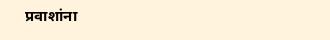प्रवाशांना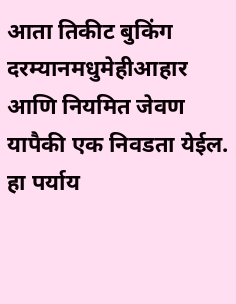आता तिकीट बुकिंग दरम्यानमधुमेहीआहार आणि नियमित जेवण यापैकी एक निवडता येईल. हा पर्याय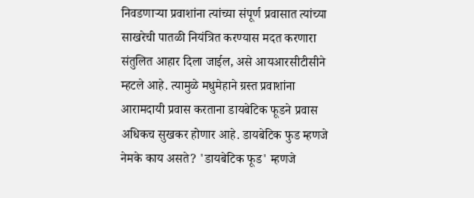निवडणाऱ्या प्रवाशांना त्यांच्या संपूर्ण प्रवासात त्यांच्या साखरेची पातळी नियंत्रित करण्यास मदत करणारा संतुलित आहार दिला जाईल, असे आयआरसीटीसीने म्हटले आहे. त्यामुळे मधुमेहाने ग्रस्त प्रवाशांना आरामदायी प्रवास करताना डायबेटिक फूडने प्रवास अधिकच सुखकर होणार आहे. डायबेटिक फुड म्हणजे नेमके काय असते? 'डायबेटिक फूड' म्हणजे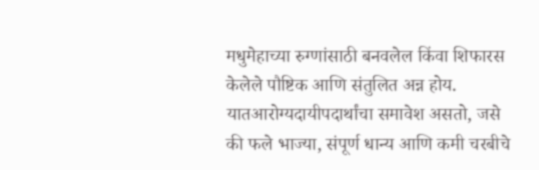मधुमेहाच्या रुग्णांसाठी बनवलेल किंवा शिफारस केलेले पौष्टिक आणि संतुलित अन्न होय. यातआरोग्यदायीपदार्थांचा समावेश असतो, जसे की फले भाज्या, संपूर्ण धान्य आणि कमी चरबीचे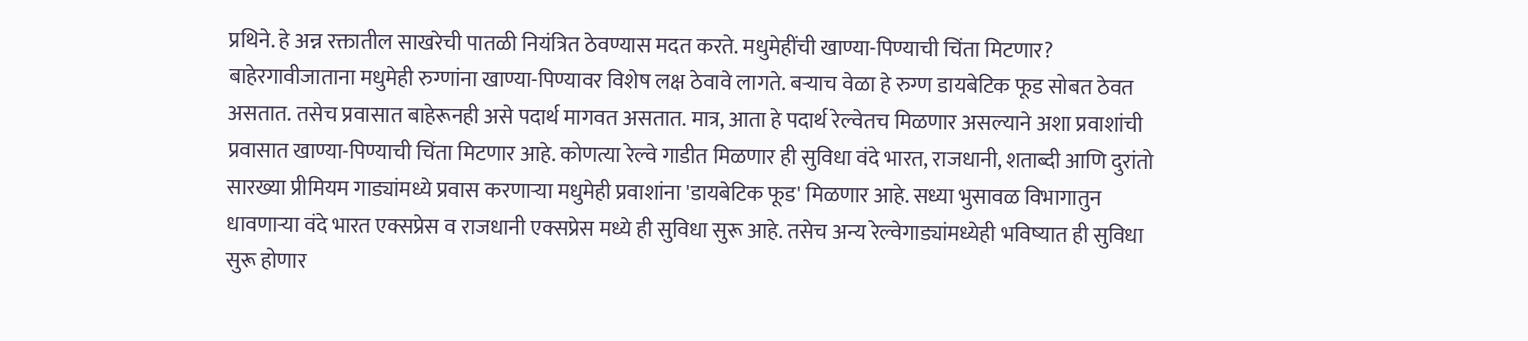प्रथिने. हे अन्न रक्तातील साखरेची पातळी नियंत्रित ठेवण्यास मदत करते. मधुमेहींची खाण्या-पिण्याची चिंता मिटणार? बाहेरगावीजाताना मधुमेही रुग्णांना खाण्या-पिण्यावर विशेष लक्ष ठेवावे लागते. बऱ्याच वेळा हे रुग्ण डायबेटिक फूड सोबत ठेवत असतात. तसेच प्रवासात बाहेरूनही असे पदार्थ मागवत असतात. मात्र, आता हे पदार्थ रेल्वेतच मिळणार असल्याने अशा प्रवाशांची प्रवासात खाण्या-पिण्याची चिंता मिटणार आहे. कोणत्या रेल्वे गाडीत मिळणार ही सुविधा वंदे भारत, राजधानी, शताब्दी आणि दुरांतो सारख्या प्रीमियम गाड्यांमध्ये प्रवास करणाऱ्या मधुमेही प्रवाशांना 'डायबेटिक फूड' मिळणार आहे. सध्या भुसावळ विभागातुन धावणाऱ्या वंदे भारत एक्सप्रेस व राजधानी एक्सप्रेस मध्ये ही सुविधा सुरू आहे. तसेच अन्य रेल्वेगाड्यांमध्येही भविष्यात ही सुविधा सुरू होणार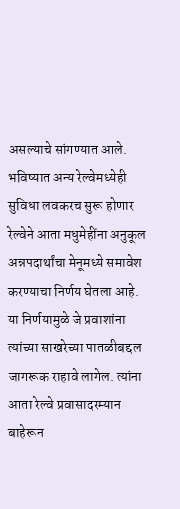असल्याचे सांगण्यात आले. भविष्यात अन्य रेल्वेमध्येही सुविधा लवकरच सुरू होणार रेल्वेने आता मधुमेहींना अनुकूल अन्नपदार्थांचा मेनूमध्ये समावेश करण्याचा निर्णय घेतला आहे. या निर्णयामुळे जे प्रवाशांना त्यांच्या साखरेच्या पातळीबद्दल जागरूक राहावे लागेल. त्यांना आता रेल्वे प्रवासादरम्यान बाहेरून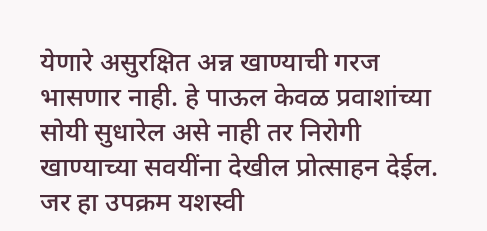येणारे असुरक्षित अन्न खाण्याची गरज भासणार नाही. हे पाऊल केवळ प्रवाशांच्या सोयी सुधारेल असे नाही तर निरोगी खाण्याच्या सवयींना देखील प्रोत्साहन देईल. जर हा उपक्रम यशस्वी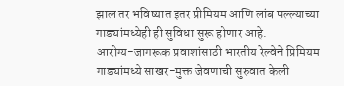झाल तर भविष्यात इतर प्रीमियम आणि लांब पल्ल्याच्या गाड्यांमध्येही ही सुविधा सुरू होणार आहे.
आरोग्य-जागरूक प्रवाशांसाठी भारतीय रेल्वेने प्रिमियम गाड्यांमध्ये साखर-मुक्त जेवणाची सुरुवात केली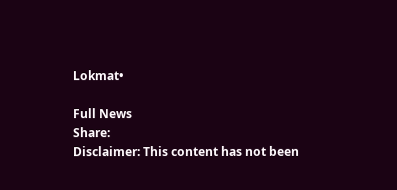Lokmat•

Full News
Share:
Disclaimer: This content has not been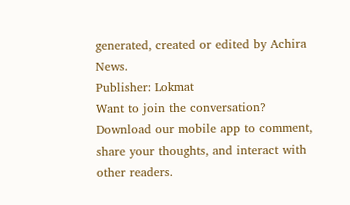generated, created or edited by Achira News.
Publisher: Lokmat
Want to join the conversation?
Download our mobile app to comment, share your thoughts, and interact with other readers.